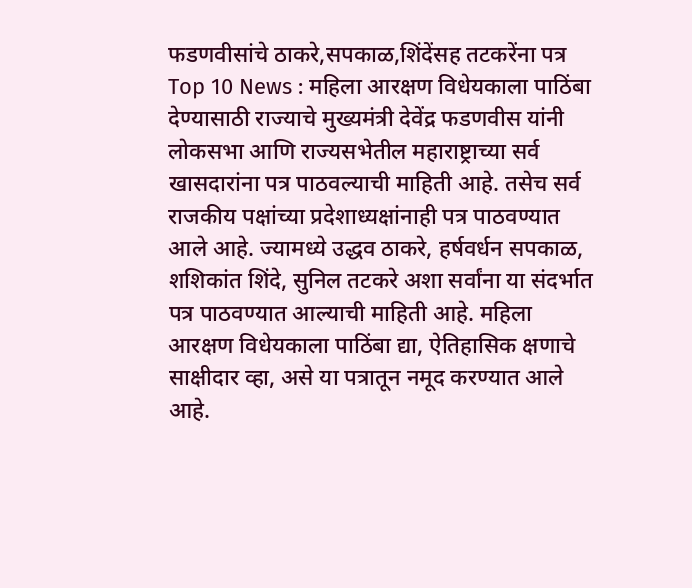फडणवीसांचे ठाकरे,सपकाळ,शिंदेंसह तटकरेंना पत्र Top 10 News : महिला आरक्षण विधेयकाला पाठिंबा देण्यासाठी राज्याचे मुख्यमंत्री देवेंद्र फडणवीस यांनी लोकसभा आणि राज्यसभेतील महाराष्ट्राच्या सर्व खासदारांना पत्र पाठवल्याची माहिती आहे. तसेच सर्व राजकीय पक्षांच्या प्रदेशाध्यक्षांनाही पत्र पाठवण्यात आले आहे. ज्यामध्ये उद्धव ठाकरे, हर्षवर्धन सपकाळ, शशिकांत शिंदे, सुनिल तटकरे अशा सर्वांना या संदर्भात पत्र पाठवण्यात आल्याची माहिती आहे. महिला आरक्षण विधेयकाला पाठिंबा द्या, ऐतिहासिक क्षणाचे साक्षीदार व्हा, असे या पत्रातून नमूद करण्यात आले आहे.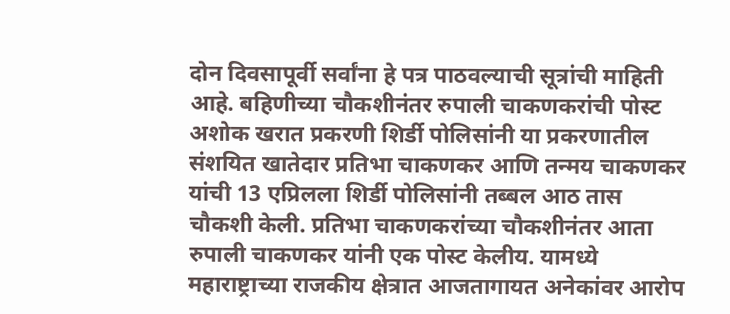दोन दिवसापूर्वी सर्वांना हे पत्र पाठवल्याची सूत्रांची माहिती आहे. बहिणीच्या चौकशीनंतर रुपाली चाकणकरांची पोस्ट अशोक खरात प्रकरणी शिर्डी पोलिसांनी या प्रकरणातील संशयित खातेदार प्रतिभा चाकणकर आणि तन्मय चाकणकर यांची 13 एप्रिलला शिर्डी पोलिसांनी तब्बल आठ तास चौकशी केली. प्रतिभा चाकणकरांच्या चौकशीनंतर आता रुपाली चाकणकर यांनी एक पोस्ट केलीय. यामध्ये महाराष्ट्राच्या राजकीय क्षेत्रात आजतागायत अनेकांवर आरोप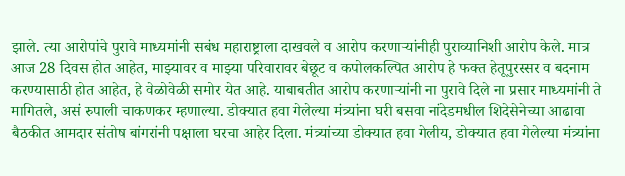झाले. त्या आरोपांचे पुरावे माध्यमांनी सबंध महाराष्ट्राला दाखवले व आरोप करणाऱ्यांनीही पुराव्यानिशी आरोप केले. मात्र आज 28 दिवस होत आहेत, माझ्यावर व माझ्या परिवारावर बेछूट व कपोलकल्पित आरोप हे फक्त हेतूपुरस्सर व बदनाम करण्यासाठी होत आहेत, हे वेळोवेळी समोर येत आहे. याबाबतीत आरोप करणाऱ्यांनी ना पुरावे दिले ना प्रसार माध्यमांनी ते मागितले, असं रुपाली चाकणकर म्हणाल्या. डोक्यात हवा गेलेल्या मंत्र्यांना घरी बसवा नांदेडमधील शिदेसेनेच्या आढावा बैठकीत आमदार संतोष बांगरांनी पक्षाला घरचा आहेर दिला. मंत्र्यांच्या डोक्यात हवा गेलीय, डोक्यात हवा गेलेल्या मंत्र्यांना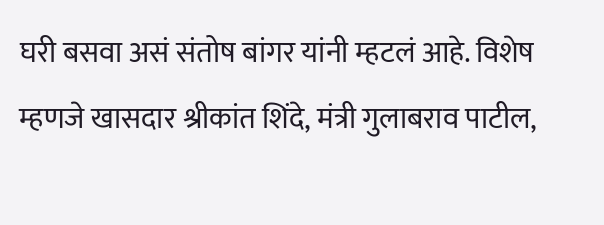घरी बसवा असं संतोष बांगर यांनी म्हटलं आहे. विशेष म्हणजे खासदार श्रीकांत शिंदे, मंत्री गुलाबराव पाटील,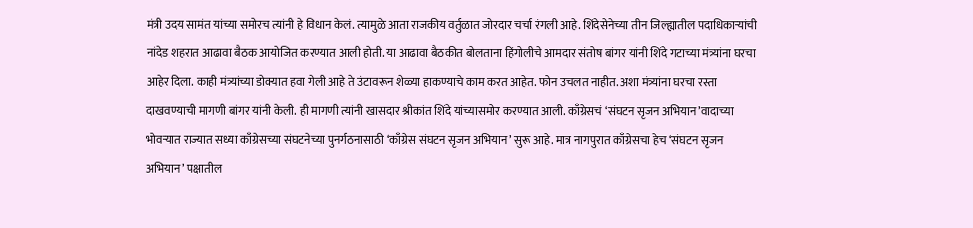मंत्री उदय सामंत यांच्या समोरच त्यांनी हे विधान केलं. त्यामुळे आता राजकीय वर्तुळात जोरदार चर्चा रंगली आहे. शिंदेसेनेच्या तीन जिल्ह्यातील पदाधिकाऱ्यांची नांदेड शहरात आढावा बैठक आयोजित करण्यात आली होती. या आढावा बैठकीत बोलताना हिंगोलीचे आमदार संतोष बांगर यांनी शिंदे गटाच्या मंत्र्यांना घरचा आहेर दिला. काही मंत्र्यांच्या डोक्यात हवा गेली आहे ते उंटावरून शेळ्या हाकण्याचे काम करत आहेत. फोन उचलत नाहीत. अशा मंत्र्यांना घरचा रस्ता दाखवण्याची मागणी बांगर यांनी केली. ही मागणी त्यांनी खासदार श्रीकांत शिंदे यांच्यासमोर करण्यात आली. काँग्रेसचं ‘संघटन सृजन अभियान’वादाच्या भोवऱ्यात राज्यात सध्या काँग्रेसच्या संघटनेच्या पुनर्गठनासाठी ‘काँग्रेस संघटन सृजन अभियान’ सुरू आहे. मात्र नागपुरात काँग्रेसचा हेच ‘संघटन सृजन अभियान’ पक्षातील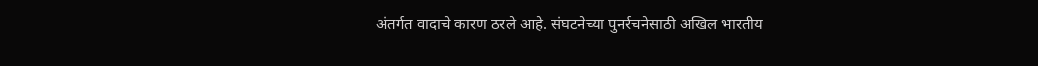अंतर्गत वादाचे कारण ठरले आहे. संघटनेच्या पुनर्रचनेसाठी अखिल भारतीय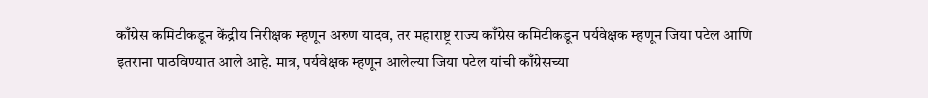काँग्रेस कमिटीकडून केंद्रीय निरीक्षक म्हणून अरुण यादव, तर महाराष्ट्र राज्य काँग्रेस कमिटीकडून पर्यवेक्षक म्हणून जिया पटेल आणि इतराना पाठविण्यात आले आहे. मात्र, पर्यवेक्षक म्हणून आलेल्या जिया पटेल यांची काँग्रेसच्या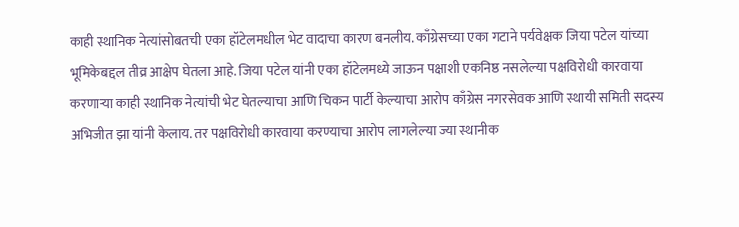काही स्थानिक नेत्यांसोबतची एका हॉटेलमधील भेट वादाचा कारण बनलीय. काँग्रेसच्या एका गटाने पर्यवेक्षक जिया पटेल यांच्या भूमिकेबद्दल तीव्र आक्षेप घेतला आहे. जिया पटेल यांनी एका हॉटेलमध्ये जाऊन पक्षाशी एकनिष्ठ नसलेल्या पक्षविरोधी कारवाया करणाऱ्या काही स्थानिक नेत्यांची भेट घेतल्याचा आणि चिकन पार्टी केल्याचा आरोप काँग्रेस नगरसेवक आणि स्थायी समिती सदस्य अभिजीत झा यांनी केलाय. तर पक्षविरोधी कारवाया करण्याचा आरोप लागलेल्या ज्या स्थानीक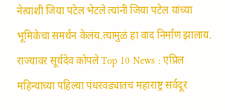नेत्यांशी जिया पटेल भेटले त्यांनी जिया पटेल यांच्या भूमिकेचा समर्थन केलंय.त्यामुळं हा वाद निर्माण झालाय. राज्यावर सूर्यदेव कोपले Top 10 News : एप्रिल महिन्याच्या पहिल्या पंधरवड्यातच महाराष्ट्र सर्वदूर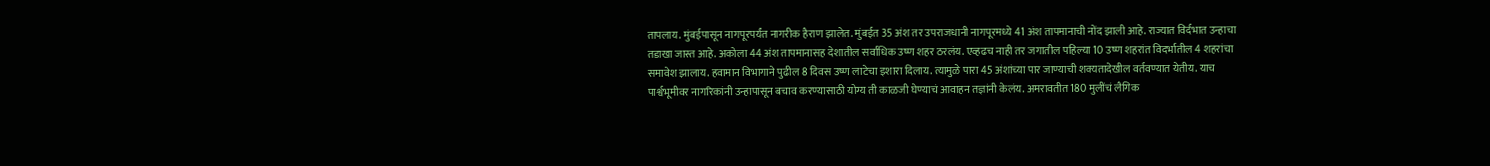तापलाय. मुंबईपासून नागपूरपर्यंत नागरीक हैराण झालेत. मुंबईत 35 अंश तर उपराजधानी नागपूरमध्ये 41 अंश तापमानाची नोंद झाली आहे. राज्यात विर्दभात उन्हाचा तडाखा जास्त आहे. अकोला 44 अंश तापमानासह देशातील सर्वाधिक उष्ण शहर ठरलंय. एव्हढच नाही तर जगातील पहिल्या 10 उष्ण शहरांत विदर्भातील 4 शहरांचा समावेश झालाय. हवामान विभागाने पुढील 8 दिवस उष्ण लाटेचा इशारा दिलाय. त्यामुळे पारा 45 अंशांच्या पार जाण्याची शक्यतादेखील वर्तवण्यात येतीय. याच पार्श्वभूमीवर नागरिकांनी उन्हापासून बचाव करण्यासाठी योग्य ती काळजी घेण्याचं आवाहन तज्ञांनी केलंय. अमरावतीत 180 मुलींचं लैगिक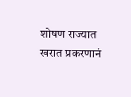शोषण राज्यात खरात प्रकरणानं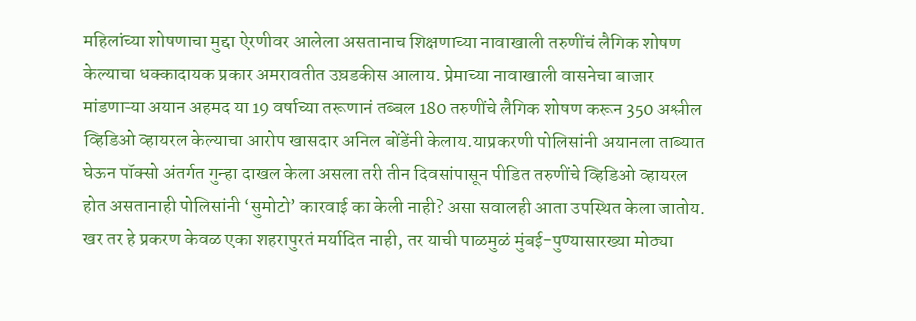महिलांच्या शोषणाचा मुद्दा ऐरणीवर आलेला असतानाच शिक्षणाच्या नावाखाली तरुणींचं लैगिक शोषण केल्याचा धक्कादायक प्रकार अमरावतीत उघ़डकीस आलाय. प्रेमाच्या नावाखाली वासनेचा बाजार मांडणाऱ्या अयान अहमद या 19 वर्षाच्या तरूणानं तब्बल 180 तरुणींचे लैगिक शोषण करून 350 अश्लील व्हिडिओ व्हायरल केल्याचा आरोप खासदार अनिल बोंडेंनी केलाय.याप्रकरणी पोलिसांनी अयानला ताब्यात घेऊन पॉक्सो अंतर्गत गुन्हा दाखल केला असला तरी तीन दिवसांपासून पीडित तरुणींचे व्हिडिओ व्हायरल होत असतानाही पोलिसांनी ‘सुमोटो’ कारवाई का केली नाही? असा सवालही आता उपस्थित केला जातोय. खर तर हे प्रकरण केवळ एका शहरापुरतं मर्यादित नाही, तर याची पाळमुळं मुंबई-पुण्यासारख्या मोठ्या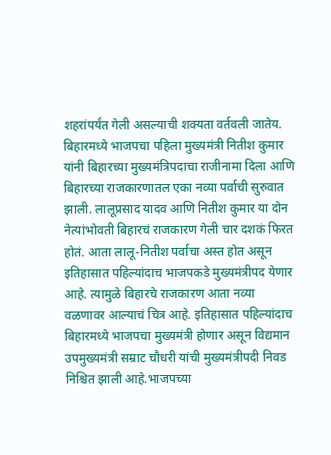शहरांपर्यंत गेली असल्याची शक्यता वर्तवली जातेय. बिहारमध्ये भाजपचा पहिला मुख्यमंत्री नितीश कुमार यांनी बिहारच्या मुख्यमंत्रिपदाचा राजीनामा दिला आणि बिहारच्या राजकारणातल एका नव्या पर्वाची सुरुवात झाली. लालूप्रसाद यादव आणि नितीश कुमार या दोन नेत्यांभोवती बिहारचं राजकारण गेली चार दशकं फिरत होतं. आता लालू-नितीश पर्वाचा अस्त होत असून इतिहासात पहिल्यांदाच भाजपकडे मुख्यमंत्रीपद येणार आहे. त्यामुळे बिहारचे राजकारण आता नव्या वळणावर आल्याचं चित्र आहे. इतिहासात पहिल्यांदाच बिहारमध्ये भाजपचा मुख्यमंत्री होणार असून विद्यमान उपमुख्यमंत्री सम्राट चौधरी यांची मुख्यमंत्रीपदी निवड निश्चित झाली आहे.भाजपच्या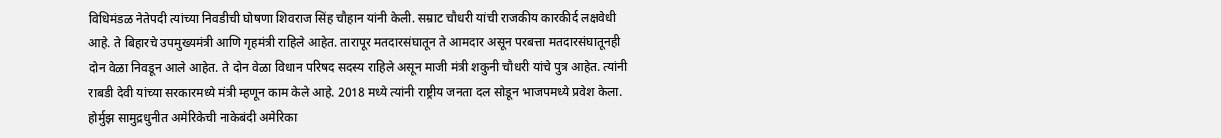विधिमंडळ नेतेपदी त्यांच्या निवडीची घोषणा शिवराज सिंह चौहान यांनी केली. सम्राट चौधरी यांची राजकीय कारकीर्द लक्षवेधी आहे. ते बिहारचे उपमुख्यमंत्री आणि गृहमंत्री राहिले आहेत. तारापूर मतदारसंघातून ते आमदार असून परबत्ता मतदारसंघातूनही दोन वेळा निवडून आले आहेत. ते दोन वेळा विधान परिषद सदस्य राहिले असून माजी मंत्री शकुनी चौधरी यांचे पुत्र आहेत. त्यांनी राबडी देवी यांच्या सरकारमध्ये मंत्री म्हणून काम केले आहे. 2018 मध्ये त्यांनी राष्ट्रीय जनता दल सोडून भाजपमध्ये प्रवेश केला. होर्मुझ सामुद्रधुनीत अमेरिकेची नाकेबंदी अमेरिका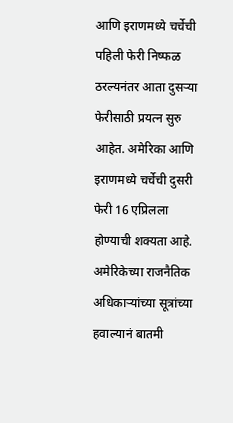आणि इराणमध्ये चर्चेची पहिली फेरी निष्फळ ठरल्यनंतर आता दुसऱ्या फेरीसाठी प्रयत्न सुरु आहेत. अमेरिका आणि इराणमध्ये चर्चेची दुसरी फेरी 16 एप्रिलला होण्याची शक्यता आहे. अमेरिकेच्या राजनैतिक अधिकाऱ्यांच्या सूत्रांच्या हवाल्यानं बातमी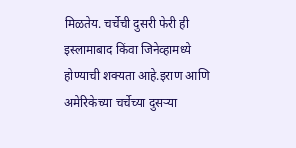मिळतेय. चर्चेची दुसरी फेरी ही इस्लामाबाद किंवा जिनेव्हामध्ये होण्याची शक्यता आहे.इराण आणि अमेरिकेच्या चर्चेच्या दुसऱ्या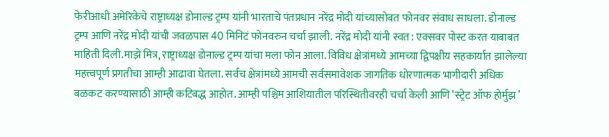फेरीआधी अमेरिकेचे राष्ट्राध्यक्ष डोनाल्ड ट्रम्प यांनी भारताचे पंतप्रधान नरेंद्र मोदी यांच्यासोबत फोनवर संवाध साधला. डोनाल्ड ट्रम्प आणि नरेंद्र मोदी यांची जवळपास 40 मिनिटं फोनवरुन चर्चा झाली. नरेंद्र मोदी यांनी स्वत: एक्सवर पोस्ट करत याबाबत माहिती दिली.माझे मित्र, राष्ट्राध्यक्ष डोनाल्ड ट्रम्प यांचा मला फोन आला. विविध क्षेत्रांमध्ये आमच्या द्विपक्षीय सहकार्यात झालेल्या महत्त्वपूर्ण प्रगतीचा आम्ही आढावा घेतला. सर्वच क्षेत्रांमध्ये आमची सर्वसमावेशक जागतिक धोरणात्मक भागीदारी अधिक बळकट करण्यासाठी आम्ही कटिबद्ध आहोत. आम्ही पश्चिम आशियातील परिस्थितीवरही चर्चा केली आणि ‘स्ट्रेट ऑफ होर्मुझ’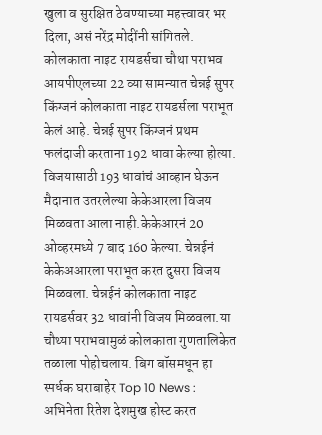खुला व सुरक्षित ठेवण्याच्या महत्त्वावर भर दिला, असं नरेंद्र मोदींनी सांगितले. कोलकाता नाइट रायडर्सचा चौथा पराभव आयपीएलच्या 22 व्या सामन्यात चेन्नई सुपर किंग्जनं कोलकाता नाइट रायडर्सला पराभूत केलं आहे. चेन्नई सुपर किंग्जनं प्रथम फलंदाजी करताना 192 धावा केल्या होत्या. विजयासाठी 193 धावांचं आव्हान घेऊन मैदानात उतरलेल्या केकेआरला विजय मिळवता आला नाही.केकेआरनं 20 ओव्हरमध्ये 7 बाद 160 केल्या. चेन्नईनं केकेअआरला पराभूत करत दुसरा विजय मिळवला. चेन्नईनं कोलकाता नाइट रायडर्सवर 32 धावांनी विजय मिळवला.या चौथ्या पराभवामुळं कोलकाता गुणतालिकेत तळाला पोहोचलाय. बिग बॉसमधून हा स्पर्धक घराबाहेर Top 10 News : अभिनेता रितेश देशमुख होस्ट करत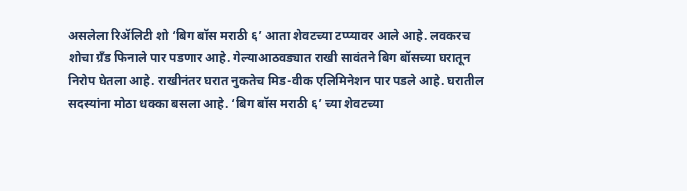असलेला रिॲलिटी शो ‘बिग बॉस मराठी ६’ आता शेवटच्या टप्प्यावर आले आहे. लवकरच शोचा ग्रँड फिनाले पार पडणार आहे. गेल्याआठवड्यात राखी सावंतने बिग बॉसच्या घरातून निरोप घेतला आहे. राखीनंतर घरात नुकतेच मिड-वीक एलिमिनेशन पार पडले आहे. घरातील सदस्यांना मोठा धक्का बसला आहे. ‘बिग बॉस मराठी ६’ च्या शेवटच्या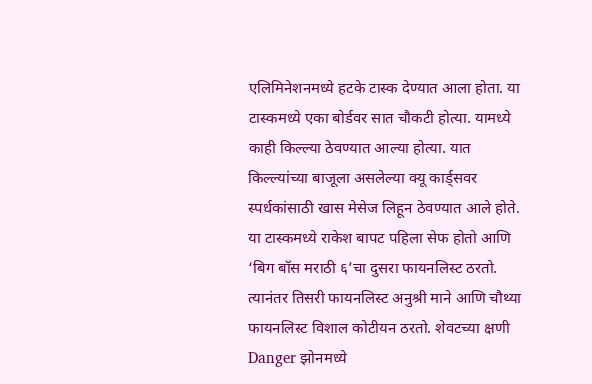एलिमिनेशनमध्ये हटके टास्क देण्यात आला होता. या टास्कमध्ये एका बोर्डवर सात चौकटी होत्या. यामध्ये काही किल्ल्या ठेवण्यात आल्या होत्या. यात किल्ल्यांच्या बाजूला असलेल्या क्यू कार्ड्सवर स्पर्धकांसाठी खास मेसेज लिहून ठेवण्यात आले होते. या टास्कमध्ये राकेश बापट पहिला सेफ होतो आणि ‘बिग बॉस मराठी ६’चा दुसरा फायनलिस्ट ठरतो. त्यानंतर तिसरी फायनलिस्ट अनुश्री माने आणि चौथ्या फायनलिस्ट विशाल कोटीयन ठरतो. शेवटच्या क्षणी Danger झोनमध्ये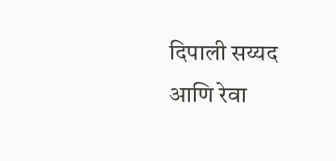दिपाली सय्यद आणि रेवा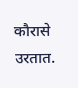कौरासे उरतात.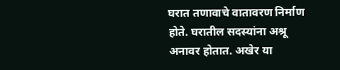घरात तणावाचे वातावरण निर्माण होते. घरातील सदस्यांना अश्रू अनावर होतात. अखेर या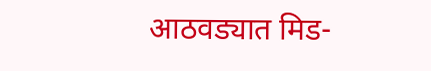आठवड्यात मिड-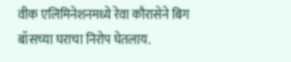वीक एलिमिनेशनमध्ये रेवा कौरासेने बिग बॉसच्या घराचा निरोप घेतलाय.